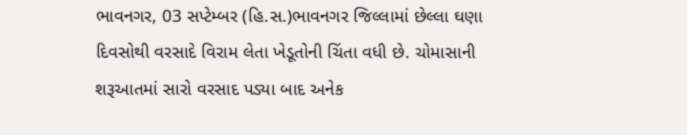ભાવનગર, 03 સપ્ટેમ્બર (હિ.સ.)ભાવનગર જિલ્લામાં છેલ્લા ઘણા દિવસોથી વરસાદે વિરામ લેતા ખેડૂતોની ચિંતા વધી છે. ચોમાસાની શરૂઆતમાં સારો વરસાદ પડ્યા બાદ અનેક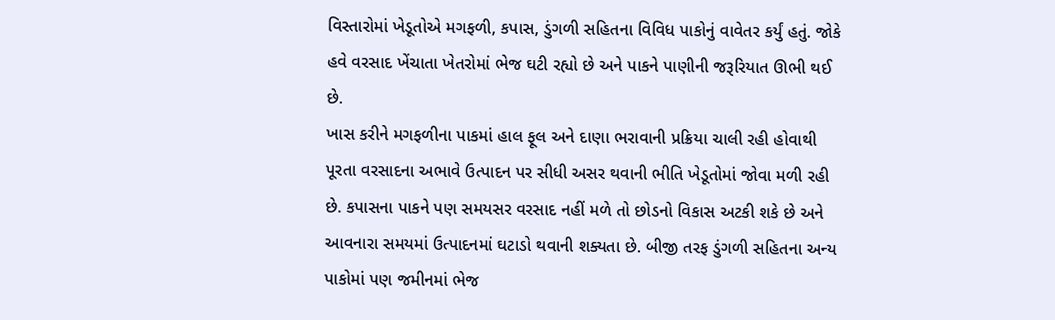વિસ્તારોમાં ખેડૂતોએ મગફળી, કપાસ, ડુંગળી સહિતના વિવિધ પાકોનું વાવેતર કર્યું હતું. જોકે હવે વરસાદ ખેંચાતા ખેતરોમાં ભેજ ઘટી રહ્યો છે અને પાકને પાણીની જરૂરિયાત ઊભી થઈ છે.
ખાસ કરીને મગફળીના પાકમાં હાલ ફૂલ અને દાણા ભરાવાની પ્રક્રિયા ચાલી રહી હોવાથી પૂરતા વરસાદના અભાવે ઉત્પાદન પર સીધી અસર થવાની ભીતિ ખેડૂતોમાં જોવા મળી રહી છે. કપાસના પાકને પણ સમયસર વરસાદ નહીં મળે તો છોડનો વિકાસ અટકી શકે છે અને આવનારા સમયમાં ઉત્પાદનમાં ઘટાડો થવાની શક્યતા છે. બીજી તરફ ડુંગળી સહિતના અન્ય પાકોમાં પણ જમીનમાં ભેજ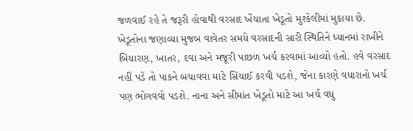જળવાઈ રહે તે જરૂરી હોવાથી વરસાદ ખેંચાતા ખેડૂતો મુશ્કેલીમાં મુકાયા છે.
ખેડૂતોના જણાવ્યા મુજબ વાવેતર સમયે વરસાદની સારી સ્થિતિને ધ્યાનમાં રાખીને બિયારણ, ખાતર, દવા અને મજૂરી પાછળ ખર્ચ કરવામાં આવ્યો હતો. હવે વરસાદ નહીં પડે તો પાકને બચાવવા માટે સિંચાઈ કરવી પડશે, જેના કારણે વધારાનો ખર્ચ પણ ભોગવવો પડશે. નાના અને સીમાંત ખેડૂતો માટે આ ખર્ચ વધુ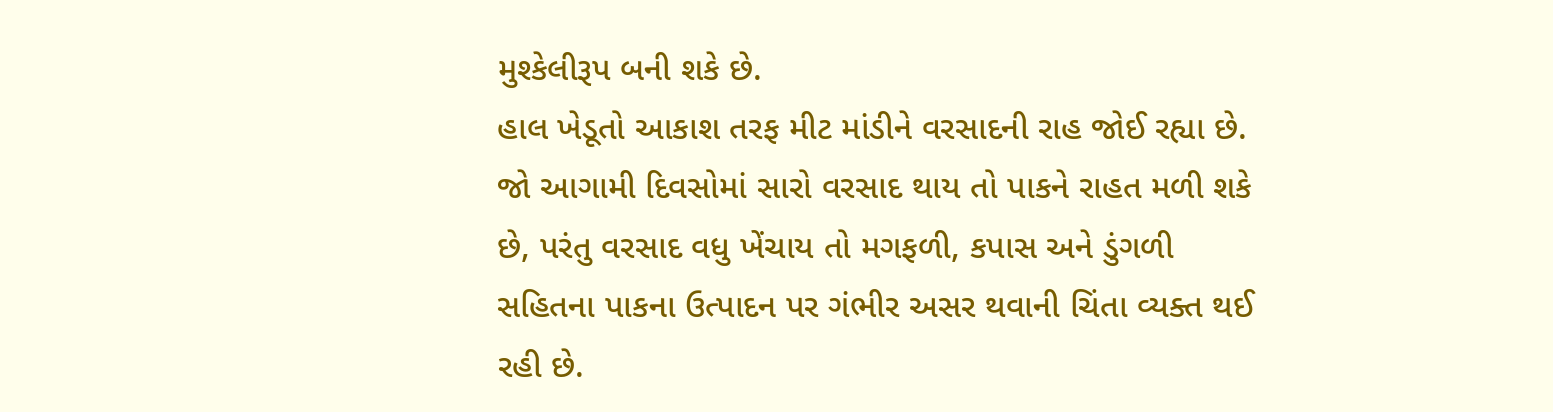મુશ્કેલીરૂપ બની શકે છે.
હાલ ખેડૂતો આકાશ તરફ મીટ માંડીને વરસાદની રાહ જોઈ રહ્યા છે. જો આગામી દિવસોમાં સારો વરસાદ થાય તો પાકને રાહત મળી શકે છે, પરંતુ વરસાદ વધુ ખેંચાય તો મગફળી, કપાસ અને ડુંગળી સહિતના પાકના ઉત્પાદન પર ગંભીર અસર થવાની ચિંતા વ્યક્ત થઈ રહી છે.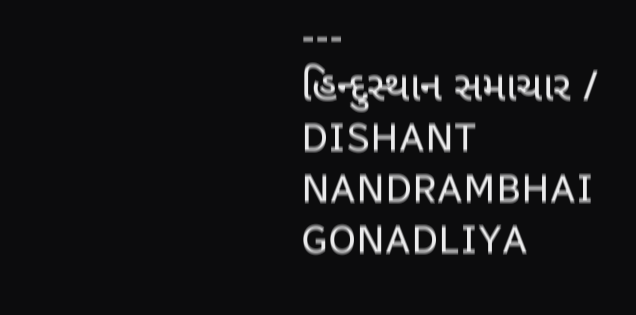---
હિન્દુસ્થાન સમાચાર / DISHANT NANDRAMBHAI GONADLIYA